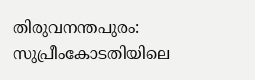തിരുവനന്തപുരം: സുപ്രീംകോടതിയിലെ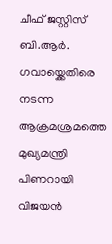ചീഫ് ജസ്റ്റിസ് ബി.ആർ. ഗവായ്ക്കെതിരെ നടന്ന ആക്രമശ്രമത്തെ മുഖ്യമന്ത്രി പിണറായി വിജയൻ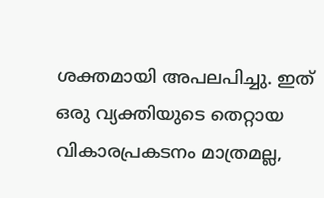ശക്തമായി അപലപിച്ചു. ഇത് ഒരു വ്യക്തിയുടെ തെറ്റായ വികാരപ്രകടനം മാത്രമല്ല,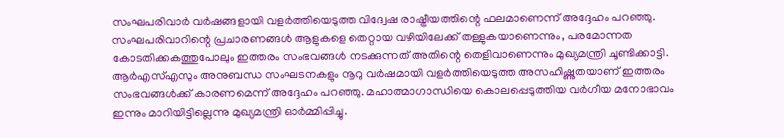സംഘപരിവാർ വർഷങ്ങളായി വളർത്തിയെടുത്ത വിദ്വേഷ രാഷ്ട്രീയത്തിന്റെ ഫലമാണെന്ന് അദ്ദേഹം പറഞ്ഞു.
സംഘപരിവാറിന്റെ പ്രചാരണങ്ങൾ ആളുകളെ തെറ്റായ വഴിയിലേക്ക് തള്ളുകയാണെന്നും, പരമോന്നത കോടതിക്കകത്തുപോലും ഇത്തരം സംഭവങ്ങൾ നടക്കുന്നത് അതിന്റെ തെളിവാണെന്നും മുഖ്യമന്ത്രി ചൂണ്ടിക്കാട്ടി.
ആർഎസ്എസും അനുബന്ധ സംഘടനകളും നൂറു വർഷമായി വളർത്തിയെടുത്ത അസഹിഷ്ണുതയാണ് ഇത്തരം സംഭവങ്ങൾക്ക് കാരണമെന്ന് അദ്ദേഹം പറഞ്ഞു. മഹാത്മാഗാന്ധിയെ കൊലപ്പെടുത്തിയ വർഗീയ മനോഭാവം ഇന്നും മാറിയിട്ടില്ലെന്നു മുഖ്യമന്ത്രി ഓർമ്മിപ്പിച്ചു.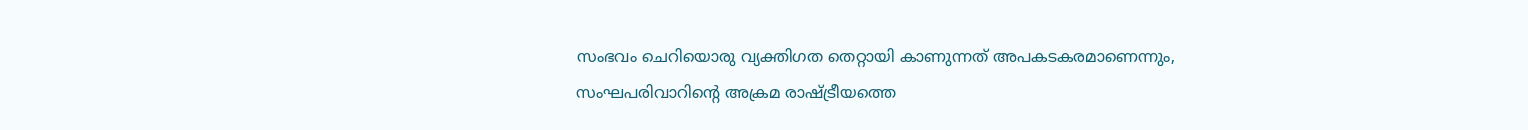സംഭവം ചെറിയൊരു വ്യക്തിഗത തെറ്റായി കാണുന്നത് അപകടകരമാണെന്നും, സംഘപരിവാറിന്റെ അക്രമ രാഷ്ട്രീയത്തെ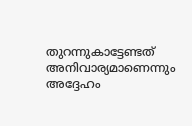തുറന്നുകാട്ടേണ്ടത് അനിവാര്യമാണെന്നും അദ്ദേഹം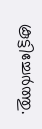കൂട്ടിച്ചേർത്തു.